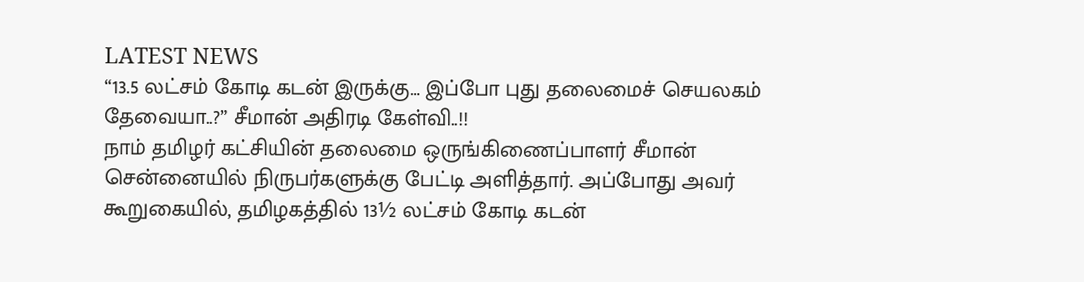LATEST NEWS
“13.5 லட்சம் கோடி கடன் இருக்கு… இப்போ புது தலைமைச் செயலகம் தேவையா..?” சீமான் அதிரடி கேள்வி..!!
நாம் தமிழர் கட்சியின் தலைமை ஒருங்கிணைப்பாளர் சீமான் சென்னையில் நிருபர்களுக்கு பேட்டி அளித்தார். அப்போது அவர் கூறுகையில், தமிழகத்தில் 13½ லட்சம் கோடி கடன்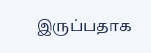இருப்பதாக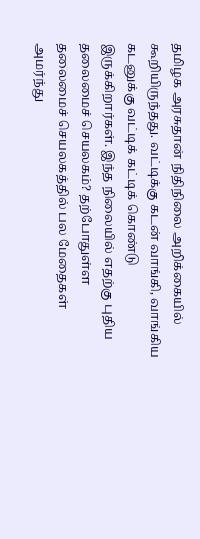தமிழக அரசுதான் நிதிநிலை அறிக்கையில் கூறியிருந்தது. வட்டிக்கு கடன் வாங்கி, வாங்கிய கடனுக்கு வட்டிக் கட்டிக் கொண்டு இருக்கிறார்கள். இந்த நிலையில் எதற்கு புதிய தலைமைச் செயலகம்? தற்போதுள்ள தலைமைச் செயலகத்தில் பல மேதைகள் அமர்ந்து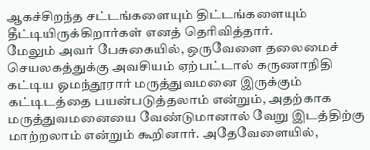ஆகச்சிறந்த சட்டங்களையும் திட்டங்களையும் தீட்டியிருக்கிறார்கள் எனத் தெரிவித்தார்.
மேலும் அவர் பேசுகையில், ஒருவேளை தலைமைச் செயலகத்துக்கு அவசியம் ஏற்பட்டால் கருணாநிதி கட்டிய ஓமந்தூரார் மருத்துவமனை இருக்கும் கட்டிடத்தை பயன்படுத்தலாம் என்றும், அதற்காக மருத்துவமனையை வேண்டுமானால் வேறு இடத்திற்கு மாற்றலாம் என்றும் கூறினார். அதேவேளையில்,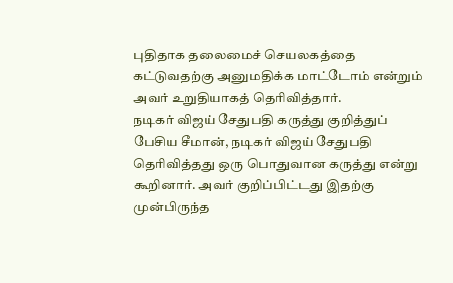புதிதாக தலைமைச் செயலகத்தை கட்டுவதற்கு அனுமதிக்க மாட்டோம் என்றும் அவர் உறுதியாகத் தெரிவித்தார்.
நடிகர் விஜய் சேதுபதி கருத்து குறித்துப் பேசிய சீமான், நடிகர் விஜய் சேதுபதி தெரிவித்தது ஒரு பொதுவான கருத்து என்று கூறினார். அவர் குறிப்பிட்டது இதற்கு முன்பிருந்த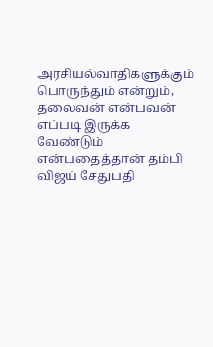அரசியல்வாதிகளுக்கும் பொருந்தும் என்றும், தலைவன் என்பவன் எப்படி இருக்க வேண்டும் என்பதைத்தான் தம்பி விஜய் சேதுபதி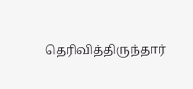தெரிவித்திருந்தார்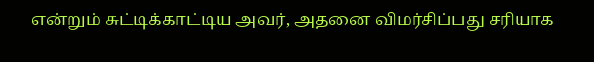என்றும் சுட்டிக்காட்டிய அவர், அதனை விமர்சிப்பது சரியாக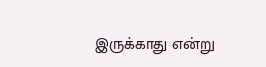இருக்காது என்று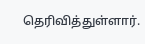தெரிவித்துள்ளார்.